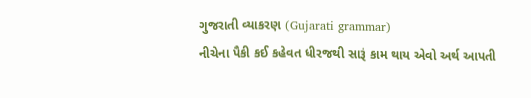ગુજરાતી વ્યાકરણ (Gujarati grammar)
નીચેના પૈકી કઈ કહેવત ધીરજથી સારૂં કામ થાય એવો અર્થ આપતી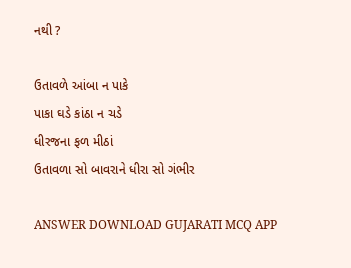નથી ?

ઉતાવળે આંબા ન પાકે
પાકા ઘડે કાંઠા ન ચડે
ધીરજના ફળ મીઠાં
ઉતાવળા સો બાવરાને ધીરા સો ગંભીર

ANSWER DOWNLOAD GUJARATI MCQ APP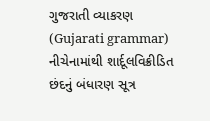ગુજરાતી વ્યાકરણ (Gujarati grammar)
નીચેનામાંથી શાર્દૂલવિક્રીડિત છંદનું બંધારણ સૂત્ર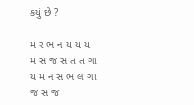કયું છે ?

મ ર ભ ન ય ય ય
મ સ જ સ ત ત ગા
ય મ ન સ ભ લ ગા
જ સ જ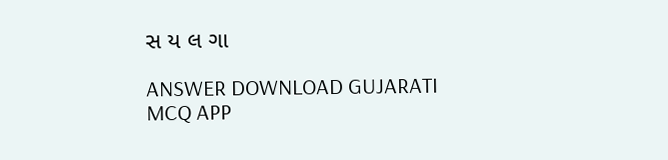સ ય લ ગા

ANSWER DOWNLOAD GUJARATI MCQ APP